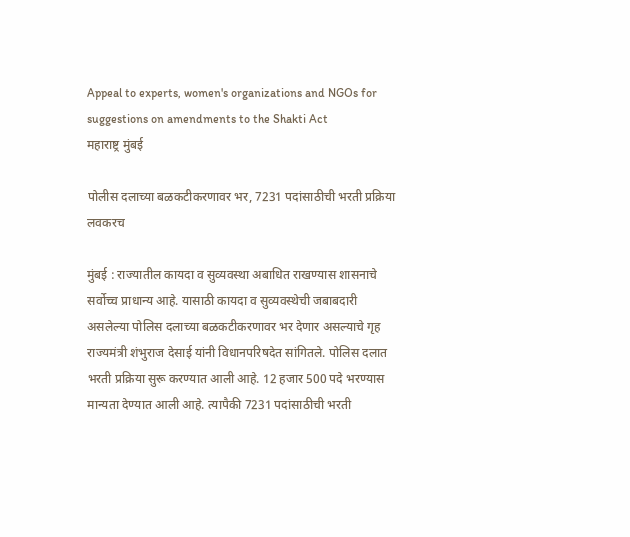Appeal to experts, women's organizations and NGOs for suggestions on amendments to the Shakti Act
महाराष्ट्र मुंबई

पोलीस दलाच्या बळकटीकरणावर भर, 7231 पदांसाठीची भरती प्रक्रिया लवकरच

मुंबई : राज्यातील कायदा व सुव्यवस्था अबाधित राखण्यास शासनाचे सर्वोच्च प्राधान्य आहे. यासाठी कायदा व सुव्यवस्थेची जबाबदारी असलेल्या पोलिस दलाच्या बळकटीकरणावर भर देणार असल्याचे गृह राज्यमंत्री शंभुराज देसाई यांनी विधानपरिषदेत सांगितले. पोलिस दलात भरती प्रक्रिया सुरू करण्यात आली आहे. 12 हजार 500 पदे भरण्यास मान्यता देण्यात आली आहे. त्यापैकी 7231 पदांसाठीची भरती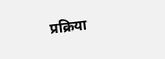प्रक्रिया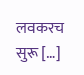लवकरच सुरू […]